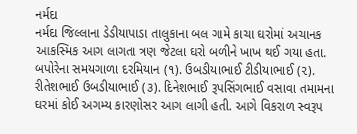નર્મદા
નર્મદા જિલ્લાના ડેડીયાપાડા તાલુકાના બલ ગામે કાચા ઘરોમાં અચાનક આકસ્મિક આગ લાગતા ત્રણ જેટલા ઘરો બળીને ખાખ થઈ ગયા હતા. બપોરેના સમયગાળા દરમિયાન (૧). ઉબડીયાભાઈ ટીડીયાભાઈ (૨). રીતેશભાઈ ઉબડીયાભાઈ (૩). દિનેશભાઈ રૂપસિંગભાઈ વસાવા તમામના ઘરમાં કોઈ અગમ્ય કારણોસર આગ લાગી હતી. આગે વિકરાળ સ્વરૂપ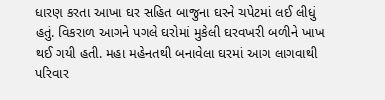ધારણ કરતા આખા ઘર સહિત બાજુના ઘરને ચપેટમાં લઈ લીધું હતું. વિકરાળ આગને પગલે ઘરોમાં મુકેલી ઘરવખરી બળીને ખાખ થઈ ગયી હતી. મહા મહેનતથી બનાવેલા ઘરમાં આગ લાગવાથી પરિવાર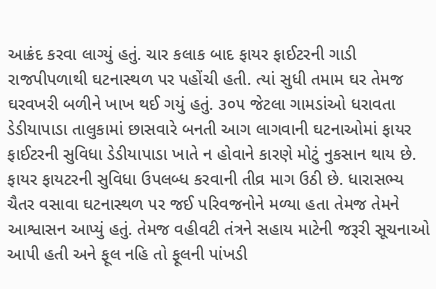આક્રંદ કરવા લાગ્યું હતું. ચાર કલાક બાદ ફાયર ફાઈટરની ગાડી રાજપીપળાથી ઘટનાસ્થળ પર પહોંચી હતી. ત્યાં સુધી તમામ ઘર તેમજ ઘરવખરી બળીને ખાખ થઈ ગયું હતું. ૩૦૫ જેટલા ગામડાંઓ ધરાવતા ડેડીયાપાડા તાલુકામાં છાસવારે બનતી આગ લાગવાની ઘટનાઓમાં ફાયર ફાઈટરની સુવિધા ડેડીયાપાડા ખાતે ન હોવાને કારણે મોટું નુકસાન થાય છે. ફાયર ફાયટરની સુવિધા ઉપલબ્ધ કરવાની તીવ્ર માગ ઉઠી છે. ધારાસભ્ય ચૈતર વસાવા ઘટનાસ્થળ પર જઈ પરિવજનોને મળ્યા હતા તેમજ તેમને આશ્વાસન આપ્યું હતું. તેમજ વહીવટી તંત્રને સહાય માટેની જરૂરી સૂચનાઓ આપી હતી અને ફૂલ નહિ તો ફૂલની પાંખડી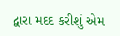દ્વારા મદદ કરીશું એમ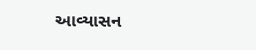આવ્યાસન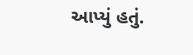આપ્યું હતું.